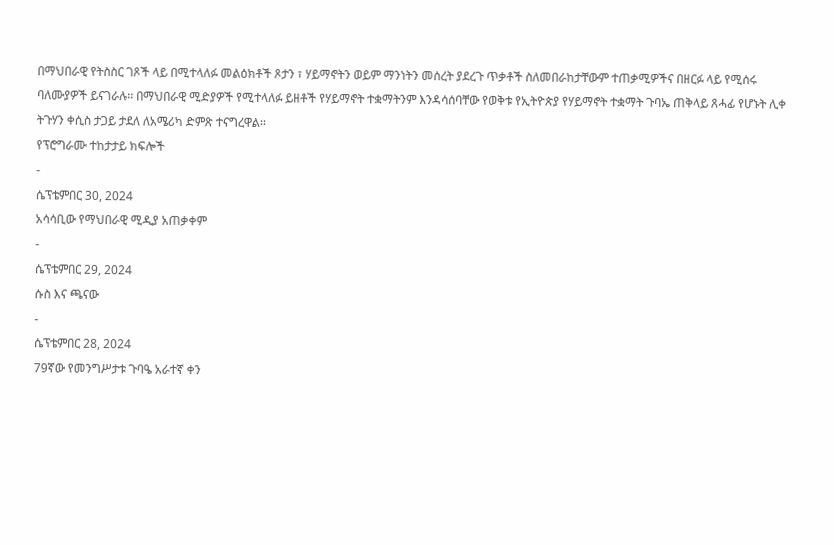በማህበራዊ የትስስር ገጾች ላይ በሚተላለፉ መልዕክቶች ጾታን ፣ ሃይማኖትን ወይም ማንነትን መሰረት ያደረጉ ጥቃቶች ስለመበራከታቸውም ተጠቃሚዎችና በዘርፉ ላይ የሚሰሩ ባለሙያዎች ይናገራሉ፡፡ በማህበራዊ ሚድያዎች የሚተላለፉ ይዘቶች የሃይማኖት ተቋማትንም እንዳሳሰባቸው የወቅቱ የኢትዮጵያ የሃይማኖት ተቋማት ጉባኤ ጠቅላይ ጸሓፊ የሆኑት ሊቀ ትጉሃን ቀሲስ ታጋይ ታደለ ለአሜሪካ ድምጽ ተናግረዋል፡፡
የፕሮግራሙ ተከታታይ ክፍሎች
-
ሴፕቴምበር 30, 2024
አሳሳቢው የማህበራዊ ሚዲያ አጠቃቀም
-
ሴፕቴምበር 29, 2024
ሱስ እና ጫናው
-
ሴፕቴምበር 28, 2024
79ኛው የመንግሥታቱ ጉባዔ አራተኛ ቀን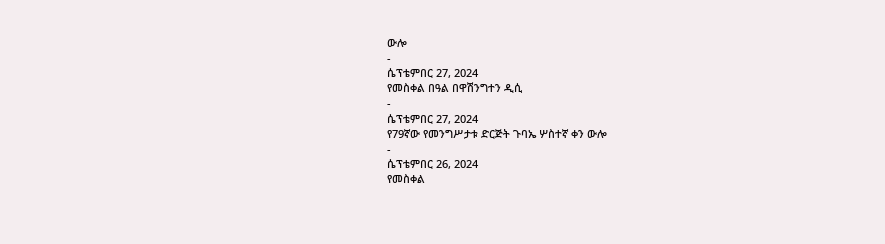ውሎ
-
ሴፕቴምበር 27, 2024
የመስቀል በዓል በዋሽንግተን ዲሲ
-
ሴፕቴምበር 27, 2024
የ79ኛው የመንግሥታቱ ድርጅት ጉባኤ ሦስተኛ ቀን ውሎ
-
ሴፕቴምበር 26, 2024
የመስቀል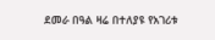ደመራ በዓል ዛሬ በተለያዩ የአገሪቱ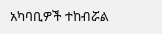አካባቢዎች ተከብሯል